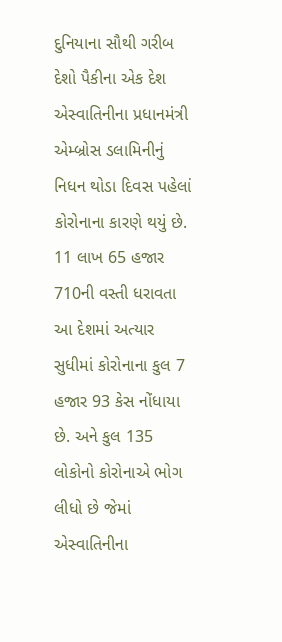દુનિયાના સૌથી ગરીબ દેશો પૈકીના એક દેશ એસ્વાતિનીના પ્રધાનમંત્રી એમ્બ્રોસ ડલામિનીનું નિધન થોડા દિવસ પહેલાં કોરોનાના કારણે થયું છે. 11 લાખ 65 હજાર 710ની વસ્તી ધરાવતા આ દેશમાં અત્યાર સુધીમાં કોરોનાના કુલ 7 હજાર 93 કેસ નોંધાયા છે. અને કુલ 135 લોકોનો કોરોનાએ ભોગ લીધો છે જેમાં એસ્વાતિનીના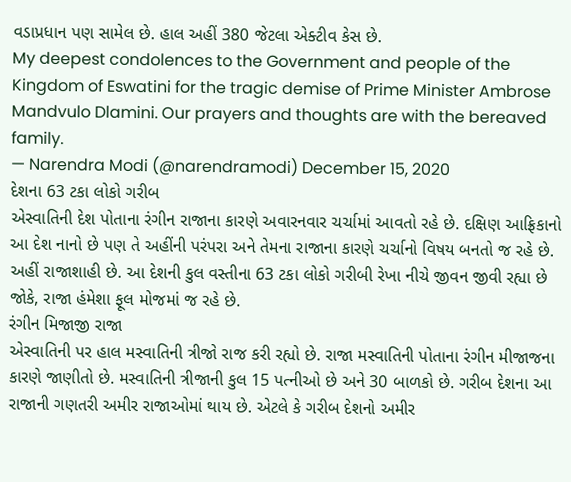વડાપ્રધાન પણ સામેલ છે. હાલ અહીં 380 જેટલા એક્ટીવ કેસ છે.
My deepest condolences to the Government and people of the Kingdom of Eswatini for the tragic demise of Prime Minister Ambrose Mandvulo Dlamini. Our prayers and thoughts are with the bereaved family.
— Narendra Modi (@narendramodi) December 15, 2020
દેશના 63 ટકા લોકો ગરીબ
એસ્વાતિની દેશ પોતાના રંગીન રાજાના કારણે અવારનવાર ચર્ચામાં આવતો રહે છે. દક્ષિણ આફ્રિકાનો આ દેશ નાનો છે પણ તે અહીંની પરંપરા અને તેમના રાજાના કારણે ચર્ચાનો વિષય બનતો જ રહે છે. અહીં રાજાશાહી છે. આ દેશની કુલ વસ્તીના 63 ટકા લોકો ગરીબી રેખા નીચે જીવન જીવી રહ્યા છે જોકે, રાજા હંમેશા ફૂલ મોજમાં જ રહે છે.
રંગીન મિજાજી રાજા
એસ્વાતિની પર હાલ મસ્વાતિની ત્રીજો રાજ કરી રહ્યો છે. રાજા મસ્વાતિની પોતાના રંગીન મીજાજના કારણે જાણીતો છે. મસ્વાતિની ત્રીજાની કુલ 15 પત્નીઓ છે અને 30 બાળકો છે. ગરીબ દેશના આ રાજાની ગણતરી અમીર રાજાઓમાં થાય છે. એટલે કે ગરીબ દેશનો અમીર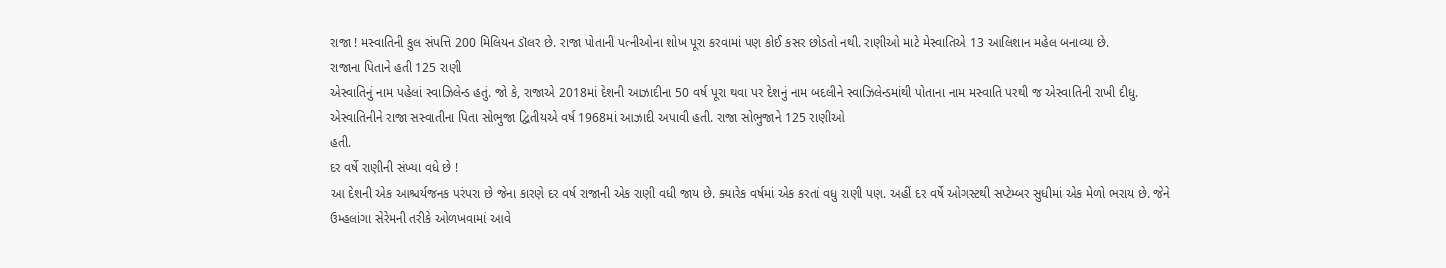રાજા ! મસ્વાતિની કુલ સંપત્તિ 200 મિલિયન ડૉલર છે. રાજા પોતાની પત્નીઓના શોખ પૂરા કરવામાં પણ કોઈ કસર છોડતો નથી. રાણીઓ માટે મેસ્વાતિએ 13 આલિશાન મહેલ બનાવ્યા છે.
રાજાના પિતાને હતી 125 રાણી
એસ્વાતિનું નામ પહેલાં સ્વાઝિલેન્ડ હતું. જો કે, રાજાએ 2018માં દેશની આઝાદીના 50 વર્ષ પૂરા થવા પર દેશનું નામ બદલીને સ્વાઝિલેન્ડમાંથી પોતાના નામ મસ્વાતિ પરથી જ એસ્વાતિની રાખી દીધુ. એસ્વાતિનીને રાજા સસ્વાતીના પિતા સોભુજા દ્વિતીયએ વર્ષ 1968માં આઝાદી અપાવી હતી. રાજા સોભુજાને 125 રાણીઓ
હતી.
દર વર્ષે રાણીની સંખ્યા વધે છે !
આ દેશની એક આશ્ચર્યજનક પરંપરા છે જેના કારણે દર વર્ષ રાજાની એક રાણી વધી જાય છે. ક્યારેક વર્ષમાં એક કરતાં વધુ રાણી પણ. અહીં દર વર્ષે ઓગસ્ટથી સપ્ટેમ્બર સુધીમાં એક મેળો ભરાય છે. જેને ઉમ્હલાંગા સેરેમની તરીકે ઓળખવામાં આવે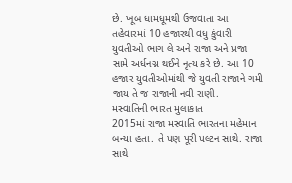છે. ખૂબ ધામધૂમથી ઉજવાતા આ તહેવારમાં 10 હજારથી વધુ કુંવારી યુવતીઓ ભાગ લે અને રાજા અને પ્રજા સામે અર્ધનગ્ન થઈને નૃત્ય કરે છે. આ 10 હજાર યુવતીઓમાંથી જે યુવતી રાજાને ગમી જાય તે જ રાજાની નવી રાણી.
મસ્વાતિની ભારત મુલાકાત
2015માં રાજા મસ્વાતિ ભારતના મહેમાન બન્યા હતા. તે પણ પૂરી પલ્ટન સાથે. રાજા સાથે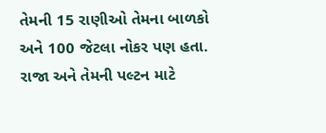તેમની 15 રાણીઓ તેમના બાળકો અને 100 જેટલા નોકર પણ હતા. રાજા અને તેમની પલ્ટન માટે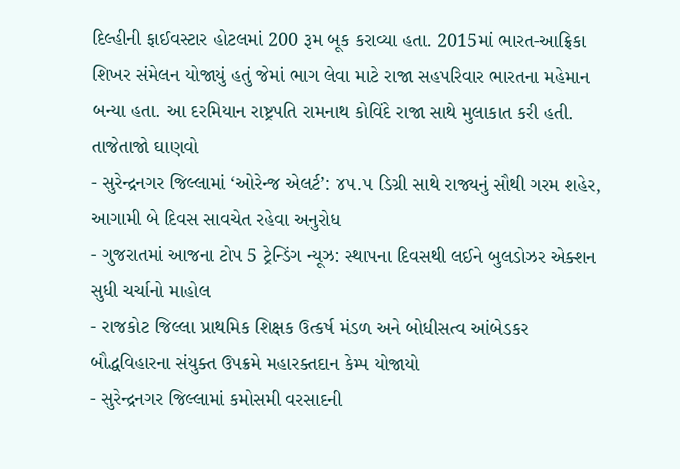દિલ્હીની ફાઈવસ્ટાર હોટલમાં 200 રૂમ બૂક કરાવ્યા હતા. 2015માં ભારત-આફ્રિકા શિખર સંમેલન યોજાયું હતું જેમાં ભાગ લેવા માટે રાજા સહપરિવાર ભારતના મહેમાન બન્યા હતા. આ દરમિયાન રાષ્ટ્રપતિ રામનાથ કોવિંદે રાજા સાથે મુલાકાત કરી હતી.
તાજેતાજો ઘાણવો
- સુરેન્દ્રનગર જિલ્લામાં ‘ઓરેન્જ એલર્ટ’: ૪૫.૫ ડિગ્રી સાથે રાજ્યનું સૌથી ગરમ શહેર, આગામી બે દિવસ સાવચેત રહેવા અનુરોધ
- ગુજરાતમાં આજના ટોપ 5 ટ્રેન્ડિંગ ન્યૂઝ: સ્થાપના દિવસથી લઈને બુલડોઝર એક્શન સુધી ચર્ચાનો માહોલ
- રાજકોટ જિલ્લા પ્રાથમિક શિક્ષક ઉત્કર્ષ મંડળ અને બોધીસત્વ આંબેડકર બૌદ્ધવિહારના સંયુક્ત ઉપક્રમે મહારક્તદાન કેમ્પ યોજાયો
- સુરેન્દ્રનગર જિલ્લામાં કમોસમી વરસાદની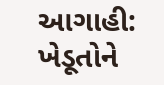આગાહી: ખેડૂતોને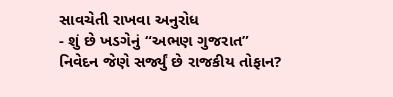સાવચેતી રાખવા અનુરોધ
- શું છે ખડગેનું “અભણ ગુજરાત” નિવેદન જેણે સર્જ્યું છે રાજકીય તોફાન?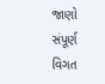જાણો સંપૂર્ણ વિગત